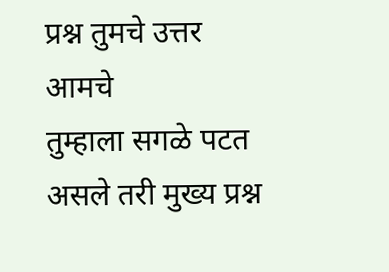प्रश्न तुमचे उत्तर आमचे
तुम्हाला सगळे पटत असले तरी मुख्य प्रश्न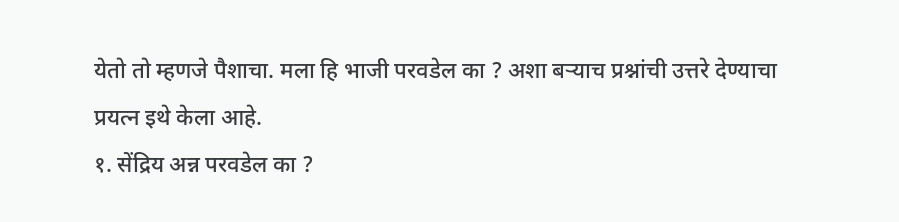येतो तो म्हणजे पैशाचा. मला हि भाजी परवडेल का ? अशा बऱ्याच प्रश्नांची उत्तरे देण्याचा प्रयत्न इथे केला आहे.
१. सेंद्रिय अन्न परवडेल का ?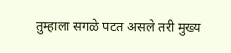तुम्हाला सगळे पटत असले तरी मुख्य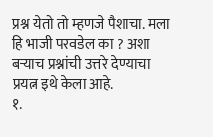प्रश्न येतो तो म्हणजे पैशाचा. मला हि भाजी परवडेल का ? अशा बऱ्याच प्रश्नांची उत्तरे देण्याचा प्रयत्न इथे केला आहे.
१.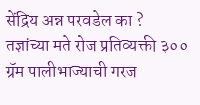सेंद्रिय अन्न परवडेल का ?
तज्ञांच्या मते रोज प्रतिव्यक्ती ३०० ग्रॅम पालीभाज्याची गरज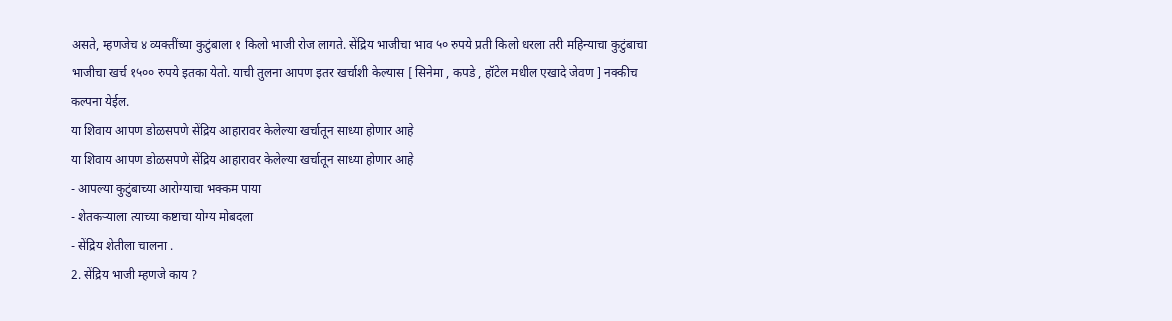असते, म्हणजेच ४ व्यक्तींच्या कुटुंबाला १ किलो भाजी रोज लागते. सेंद्रिय भाजीचा भाव ५० रुपये प्रती किलो धरला तरी महिन्याचा कुटुंबाचा भाजीचा खर्च १५०० रुपये इतका येतो. याची तुलना आपण इतर खर्चाशी केल्यास [ सिनेमा , कपडे , हॉटेल मधील एखादे जेवण ] नक्कीच कल्पना येईल.
या शिवाय आपण डोळसपणे सेंद्रिय आहारावर केलेल्या खर्चातून साध्या होणार आहे
या शिवाय आपण डोळसपणे सेंद्रिय आहारावर केलेल्या खर्चातून साध्या होणार आहे
- आपल्या कुटुंबाच्या आरोग्याचा भक्कम पाया
- शेतकऱ्याला त्याच्या कष्टाचा योग्य मोबदला
- सेंद्रिय शेतीला चालना .
2. सेंद्रिय भाजी म्हणजे काय ?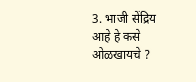3. भाजी सेंद्रिय आहे हे कसे ओळखायचे ?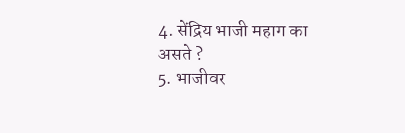4. सेंद्रिय भाजी महाग का असते ?
5. भाजीवर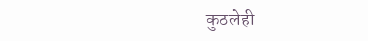कुठलेही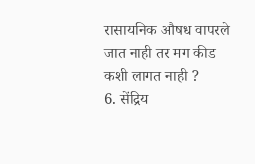रासायनिक औषध वापरले जात नाही तर मग कीड कशी लागत नाही ?
6. सेंद्रिय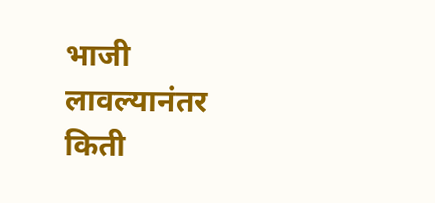भाजी लावल्यानंतर किती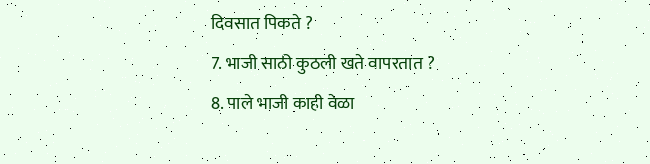दिवसात पिकते ?
7. भाजी साठी कुठली खते वापरतात ?
8. पाले भाजी काही वेळा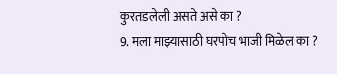कुरतडलेली असते असे का ?
9. मला माझ्यासाठी घरपोच भाजी मिळेल का ?